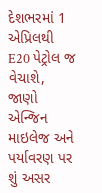દેશભરમાં 1 એપ્રિલથી E20 પેટ્રોલ જ વેચાશે, જાણો એન્જિન માઇલેજ અને પર્યાવરણ પર શું અસર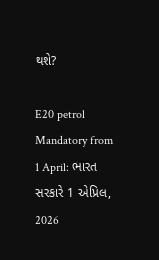થશે?

E20 petrol Mandatory from 1 April: ભારત સરકારે 1 એપ્રિલ, 2026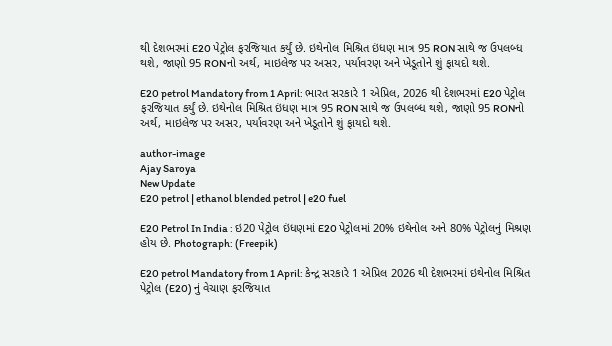થી દેશભરમાં E20 પેટ્રોલ ફરજિયાત કર્યું છે. ઇથેનોલ મિશ્રિત ઇંધણ માત્ર 95 RON સાથે જ ઉપલબ્ધ થશે, જાણો 95 RONનો અર્થ, માઇલેજ પર અસર, પર્યાવરણ અને ખેડૂતોને શું ફાયદો થશે.

E20 petrol Mandatory from 1 April: ભારત સરકારે 1 એપ્રિલ, 2026 થી દેશભરમાં E20 પેટ્રોલ ફરજિયાત કર્યું છે. ઇથેનોલ મિશ્રિત ઇંધણ માત્ર 95 RON સાથે જ ઉપલબ્ધ થશે, જાણો 95 RONનો અર્થ, માઇલેજ પર અસર, પર્યાવરણ અને ખેડૂતોને શું ફાયદો થશે.

author-image
Ajay Saroya
New Update
E20 petrol | ethanol blended petrol | e20 fuel

E20 Petrol In India : ઇ20 પેટ્રોલ ઇંધણમાં E20 પેટ્રોલમાં 20% ઇથેનોલ અને 80% પેટ્રોલનું મિશ્રણ હોય છે. Photograph: (Freepik)

E20 petrol Mandatory from 1 April: કેન્દ્ર સરકારે 1 એપ્રિલ 2026 થી દેશભરમાં ઇથેનોલ મિશ્રિત પેટ્રોલ (E20) નું વેચાણ ફરજિયાત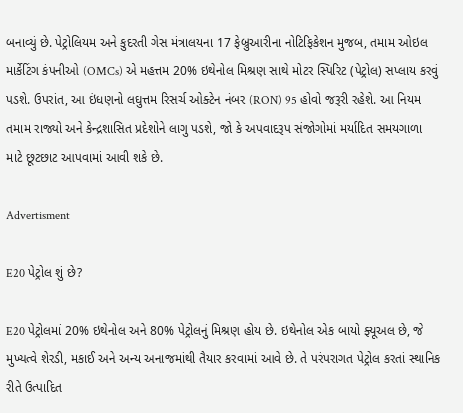બનાવ્યું છે. પેટ્રોલિયમ અને કુદરતી ગેસ મંત્રાલયના 17 ફેબ્રુઆરીના નોટિફિકેશન મુજબ, તમામ ઓઇલ માર્કેટિંગ કંપનીઓ (OMCs) એ મહત્તમ 20% ઇથેનોલ મિશ્રણ સાથે મોટર સ્પિરિટ (પેટ્રોલ) સપ્લાય કરવું પડશે. ઉપરાંત, આ ઇંધણનો લઘુત્તમ રિસર્ચ ઓક્ટેન નંબર (RON) 95 હોવો જરૂરી રહેશે. આ નિયમ તમામ રાજ્યો અને કેન્દ્રશાસિત પ્રદેશોને લાગુ પડશે, જો કે અપવાદરૂપ સંજોગોમાં મર્યાદિત સમયગાળા માટે છૂટછાટ આપવામાં આવી શકે છે.

Advertisment

E20 પેટ્રોલ શું છે?

E20 પેટ્રોલમાં 20% ઇથેનોલ અને 80% પેટ્રોલનું મિશ્રણ હોય છે. ઇથેનોલ એક બાયો ફ્યૂઅલ છે, જે મુખ્યત્વે શેરડી, મકાઈ અને અન્ય અનાજમાંથી તૈયાર કરવામાં આવે છે. તે પરંપરાગત પેટ્રોલ કરતાં સ્થાનિક રીતે ઉત્પાદિત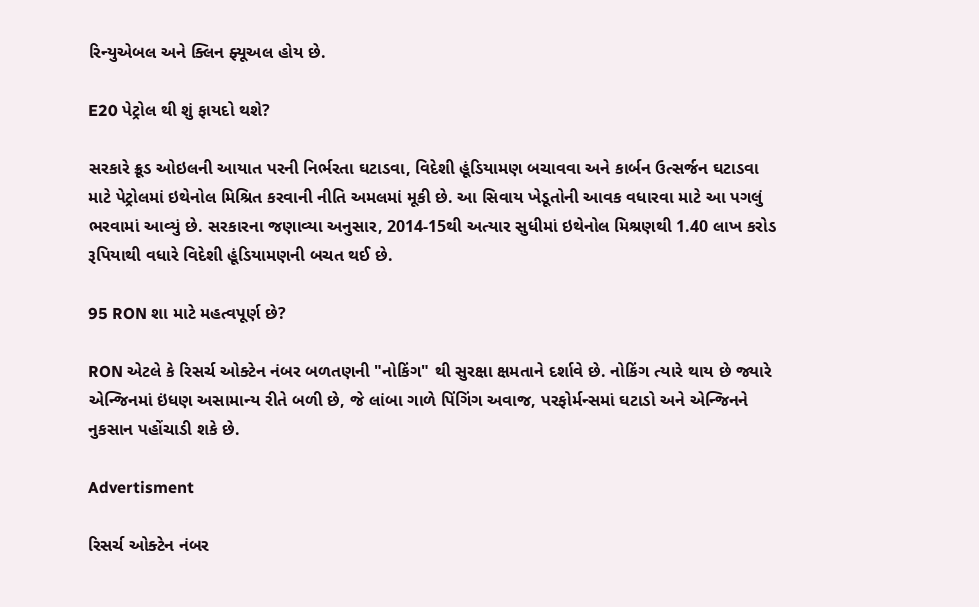રિન્યુએબલ અને ક્લિન ફ્યૂઅલ હોય છે.

E20 પેટ્રોલ થી શું ફાયદો થશે?

સરકારે ક્રૂડ ઓઇલની આયાત પરની નિર્ભરતા ઘટાડવા, વિદેશી હૂંડિયામણ બચાવવા અને કાર્બન ઉત્સર્જન ઘટાડવા માટે પેટ્રોલમાં ઇથેનોલ મિશ્રિત કરવાની નીતિ અમલમાં મૂકી છે. આ સિવાય ખેડૂતોની આવક વધારવા માટે આ પગલું ભરવામાં આવ્યું છે. સરકારના જણાવ્યા અનુસાર, 2014-15થી અત્યાર સુધીમાં ઇથેનોલ મિશ્રણથી 1.40 લાખ કરોડ રૂપિયાથી વધારે વિદેશી હૂંડિયામણની બચત થઈ છે.

95 RON શા માટે મહત્વપૂર્ણ છે?

RON એટલે કે રિસર્ચ ઓક્ટેન નંબર બળતણની "નોકિંગ" થી સુરક્ષા ક્ષમતાને દર્શાવે છે. નોકિંગ ત્યારે થાય છે જ્યારે એન્જિનમાં ઇંધણ અસામાન્ય રીતે બળી છે, જે લાંબા ગાળે પિંગિંગ અવાજ, પરફોર્મન્સમાં ઘટાડો અને એન્જિનને નુકસાન પહોંચાડી શકે છે.

Advertisment

રિસર્ચ ઓક્ટેન નંબર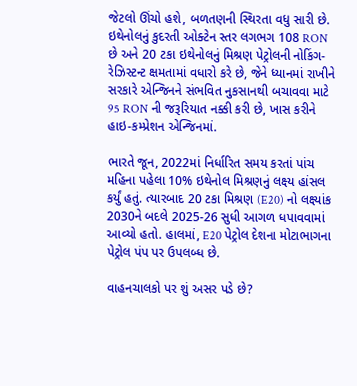જેટલો ઊંચો હશે, બળતણની સ્થિરતા વધુ સારી છે. ઇથેનોલનું કુદરતી ઓક્ટેન સ્તર લગભગ 108 RON  છે અને 20 ટકા ઇથેનોલનું મિશ્રણ પેટ્રોલની નોકિંગ-રેઝિસ્ટન્ટ ક્ષમતામાં વધારો કરે છે, જેને ધ્યાનમાં રાખીને સરકારે એન્જિનને સંભવિત નુકસાનથી બચાવવા માટે 95 RON ની જરૂરિયાત નક્કી કરી છે, ખાસ કરીને હાઇ-કમ્પ્રેશન એન્જિનમાં.

ભારતે જૂન, 2022માં નિર્ધારિત સમય કરતાં પાંચ મહિના પહેલા 10% ઇથેનોલ મિશ્રણનું લક્ષ્ય હાંસલ કર્યું હતું. ત્યારબાદ 20 ટકા મિશ્રણ (E20) નો લક્ષ્યાંક 2030ને બદલે 2025-26 સુધી આગળ ધપાવવામાં આવ્યો હતો. હાલમાં, E20 પેટ્રોલ દેશના મોટાભાગના પેટ્રોલ પંપ પર ઉપલબ્ધ છે.

વાહનચાલકો પર શું અસર પડે છે?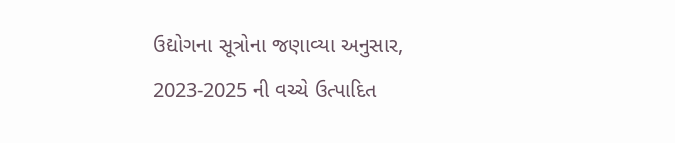ઉદ્યોગના સૂત્રોના જણાવ્યા અનુસાર, 2023-2025 ની વચ્ચે ઉત્પાદિત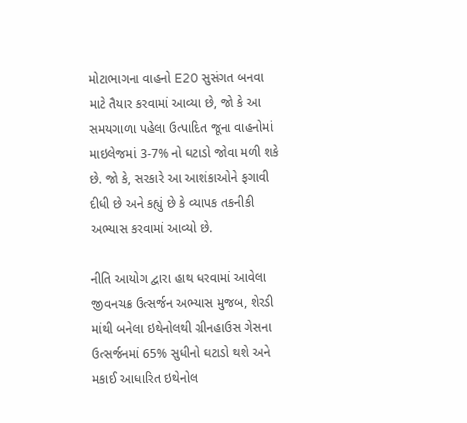મોટાભાગના વાહનો E20 સુસંગત બનવા માટે તૈયાર કરવામાં આવ્યા છે, જો કે આ સમયગાળા પહેલા ઉત્પાદિત જૂના વાહનોમાં માઇલેજમાં 3-7% નો ઘટાડો જોવા મળી શકે છે. જો કે, સરકારે આ આશંકાઓને ફગાવી દીધી છે અને કહ્યું છે કે વ્યાપક તકનીકી અભ્યાસ કરવામાં આવ્યો છે.

નીતિ આયોગ દ્વારા હાથ ધરવામાં આવેલા જીવનચક્ર ઉત્સર્જન અભ્યાસ મુજબ, શેરડી માંથી બનેલા ઇથેનોલથી ગ્રીનહાઉસ ગેસના ઉત્સર્જનમાં 65% સુધીનો ઘટાડો થશે અને મકાઈ આધારિત ઇથેનોલ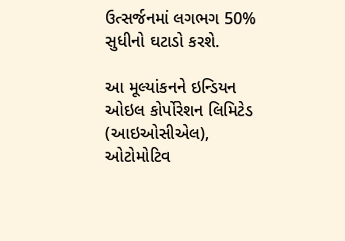ઉત્સર્જનમાં લગભગ 50% સુધીનો ઘટાડો કરશે.

આ મૂલ્યાંકનને ઇન્ડિયન ઓઇલ કોર્પોરેશન લિમિટેડ (આઇઓસીએલ), ઓટોમોટિવ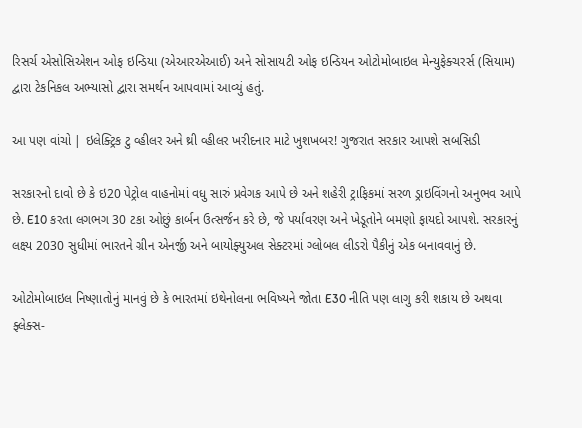રિસર્ચ એસોસિએશન ઓફ ઇન્ડિયા (એઆરએઆઈ) અને સોસાયટી ઓફ ઇન્ડિયન ઓટોમોબાઇલ મેન્યુફેક્ચરર્સ (સિયામ) દ્વારા ટેકનિકલ અભ્યાસો દ્વારા સમર્થન આપવામાં આવ્યું હતું.

આ પણ વાંચો | ઇલેક્ટ્રિક ટુ વ્હીલર અને થ્રી વ્હીલર ખરીદનાર માટે ખુશખબર! ગુજરાત સરકાર આપશે સબસિડી

સરકારનો દાવો છે કે ઇ20 પેટ્રોલ વાહનોમાં વધુ સારું પ્રવેગક આપે છે અને શહેરી ટ્રાફિકમાં સરળ ડ્રાઇવિંગનો અનુભવ આપે છે. E10 કરતા લગભગ 30 ટકા ઓછું કાર્બન ઉત્સર્જન કરે છે, જે પર્યાવરણ અને ખેડૂતોને બમણો ફાયદો આપશે. સરકારનું લક્ષ્ય 2030 સુધીમાં ભારતને ગ્રીન એનર્જી અને બાયોફ્યુઅલ સેક્ટરમાં ગ્લોબલ લીડરો પૈકીનું એક બનાવવાનું છે.

ઓટોમોબાઇલ નિષ્ણાતોનું માનવું છે કે ભારતમાં ઇથેનોલના ભવિષ્યને જોતા E30 નીતિ પણ લાગુ કરી શકાય છે અથવા ફ્લેક્સ-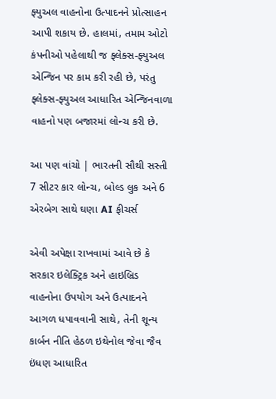ફ્યુઅલ વાહનોના ઉત્પાદનને પ્રોત્સાહન આપી શકાય છે. હાલમાં, તમામ ઓટો કંપનીઓ પહેલાથી જ ફ્લેક્સ-ફ્યુઅલ એન્જિન પર કામ કરી રહી છે, પરંતુ ફ્લેક્સ-ફ્યુઅલ આધારિત એન્જિનવાળા વાહનો પણ બજારમાં લોન્ચ કરી છે.

આ પણ વાંચો | ભારતની સૌથી સસ્તી 7 સીટર કાર લોન્ચ, બોલ્ડ લુક અને 6 એરબેગ સાથે ઘણા AI ફીચર્સ

એવી અપેક્ષા રાખવામાં આવે છે કે સરકાર ઇલેક્ટ્રિક અને હાઇબ્રિડ વાહનોના ઉપયોગ અને ઉત્પાદનને આગળ ધપાવવાની સાથે, તેની શૂન્ય કાર્બન નીતિ હેઠળ ઇથેનોલ જેવા જૈવ ઇંધણ આધારિત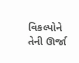વિકલ્પોને તેની ઊર્જા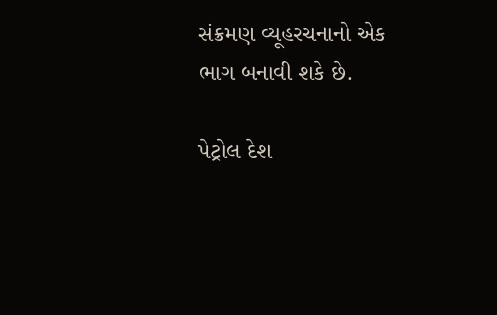સંક્રમણ વ્યૂહરચનાનો એક ભાગ બનાવી શકે છે.

પેટ્રોલ દેશ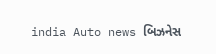india Auto news બિઝનેસ